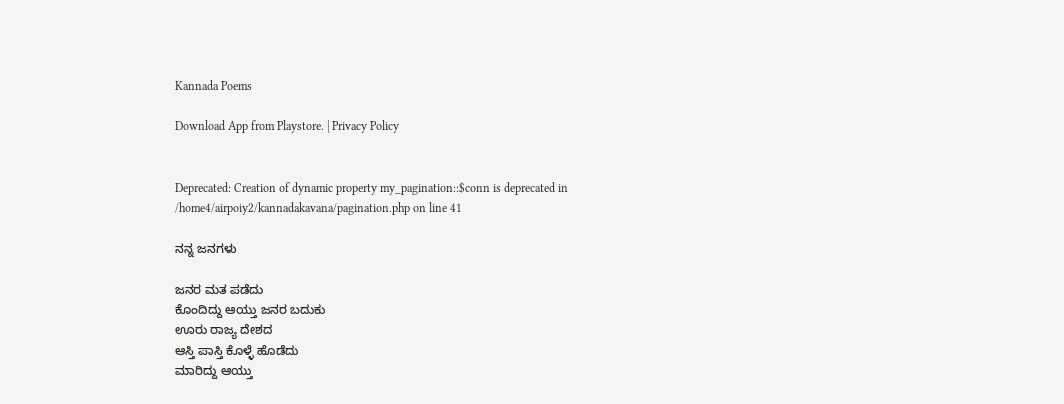Kannada Poems

Download App from Playstore. | Privacy Policy


Deprecated: Creation of dynamic property my_pagination::$conn is deprecated in /home4/airpoiy2/kannadakavana/pagination.php on line 41

ನನ್ನ ಜನಗಳು

ಜನರ ಮತ ಪಡೆದು
ಕೊಂದಿದ್ದು ಆಯ್ತು ಜನರ ಬದುಕು
ಊರು ರಾಜ್ಯ ದೇಶದ
ಆಸ್ತಿ ಪಾಸ್ತಿ ಕೊಳ್ಳೆ ಹೊಡೆದು
ಮಾರಿದ್ದು ಆಯ್ತು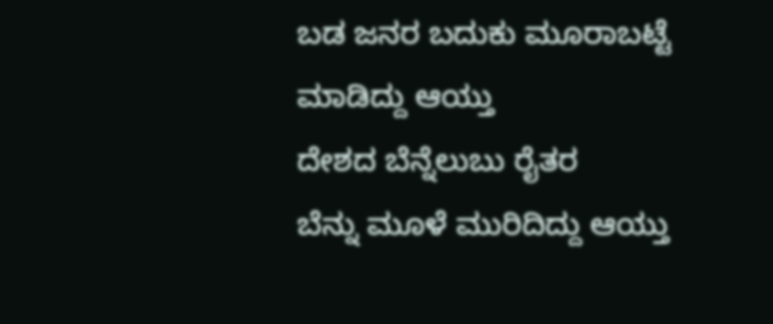ಬಡ ಜನರ ಬದುಕು ಮೂರಾಬಟ್ಟೆ
ಮಾಡಿದ್ದು ಆಯ್ತು
ದೇಶದ ಬೆನ್ನೆಲುಬು ರೈತರ
ಬೆನ್ನು ಮೂಳೆ ಮುರಿದಿದ್ದು ಆಯ್ತು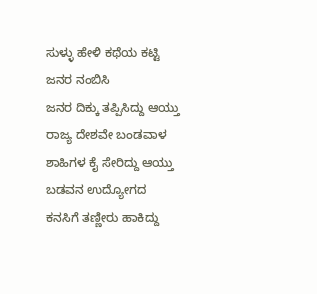ಸುಳ್ಳು ಹೇಳಿ ಕಥೆಯ ಕಟ್ಟಿ
ಜನರ ನಂಬಿಸಿ
ಜನರ ದಿಕ್ಕು ತಪ್ಪಿಸಿದ್ದು ಆಯ್ತು
ರಾಜ್ಯ ದೇಶವೇ ಬಂಡವಾಳ
ಶಾಹಿಗಳ ಕೈ ಸೇರಿದ್ದು ಆಯ್ತು
ಬಡವನ ಉದ್ಯೋಗದ
ಕನಸಿಗೆ ತಣ್ಣೀರು ಹಾಕಿದ್ದು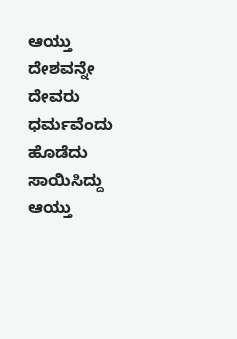ಆಯ್ತು
ದೇಶವನ್ನೇ ದೇವರು
ಧರ್ಮವೆಂದು ಹೊಡೆದು
ಸಾಯಿಸಿದ್ದು ಆಯ್ತು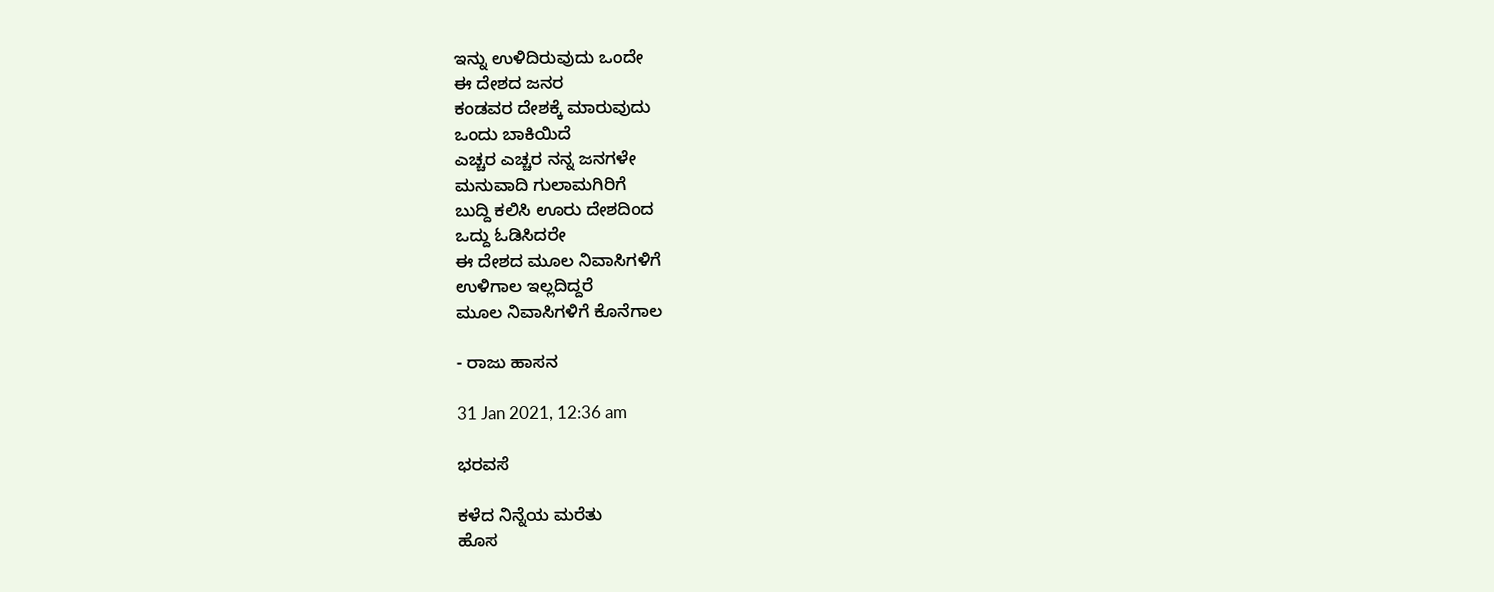ಇನ್ನು ಉಳಿದಿರುವುದು ಒಂದೇ
ಈ ದೇಶದ ಜನರ
ಕಂಡವರ ದೇಶಕ್ಕೆ ಮಾರುವುದು
ಒಂದು ಬಾಕಿಯಿದೆ
ಎಚ್ಚರ ಎಚ್ಚರ ನನ್ನ ಜನಗಳೇ
ಮನುವಾದಿ ಗುಲಾಮಗಿರಿಗೆ
ಬುದ್ದಿ ಕಲಿಸಿ ಊರು ದೇಶದಿಂದ
ಒದ್ದು ಓಡಿಸಿದರೇ
ಈ ದೇಶದ ಮೂಲ ನಿವಾಸಿಗಳಿಗೆ
ಉಳಿಗಾಲ ಇಲ್ಲದಿದ್ದರೆ
ಮೂಲ ನಿವಾಸಿಗಳಿಗೆ ಕೊನೆಗಾಲ

- ರಾಜು ಹಾಸನ

31 Jan 2021, 12:36 am

ಭರವಸೆ

ಕಳೆದ ನಿನ್ನೆಯ ಮರೆತು
ಹೊಸ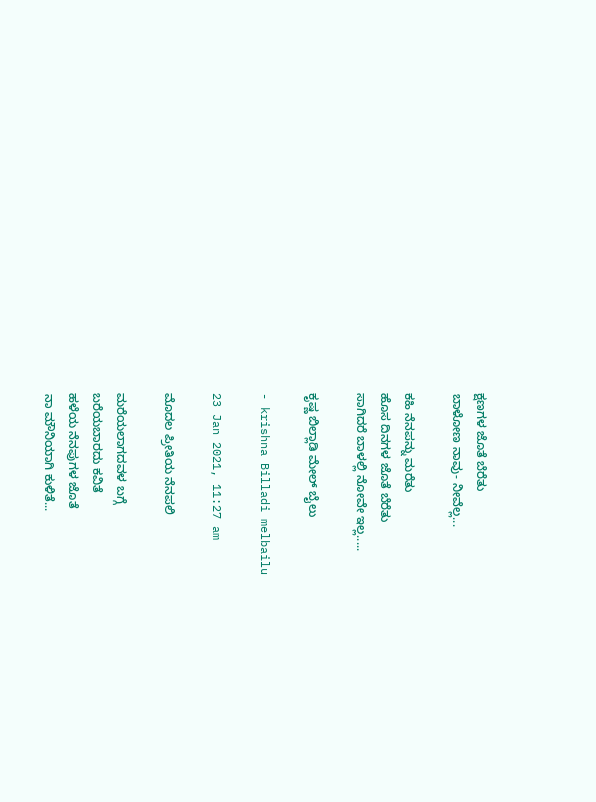ಕ್ಷಣಗಳ ಜೊತೆ ಬೆರೆತು
ಬಾಳೋಣ ನಾವು- ನೀವೆಲ್ಲ...

ಕಹಿ ನೆನಪನ್ನು ಮರೆತು
ಹೊಸ ದಿನಗಳ ಜೊತೆ ಬೆರೆತು
ಸಾಗಿದರೆ ಬಾಳಲ್ಲಿ ನೋವೇ ಇಲ್ಲ.....

ಕೃಷ್ಣ ಬಿಲ್ಲಾಡಿ ಮೇಲ್ ಬೈಲು

- krishna Billadi melbailu

23 Jan 2021, 11:27 am

ಮೊದಲ ಪ್ರೀತಿಯ ನೆನಪಲಿ

ಮರೆಯಲಾಗದವಳ ಬಗ್ಗೆ
ಬರೆಯಬಾರದು ಕವಿತೆ
ಹಳೆಯ ನೆನಪುಗಳ ಜೊತೆ
ನಾ ಮೌನಿಯಾಗಿ ಕುಳಿತೆ...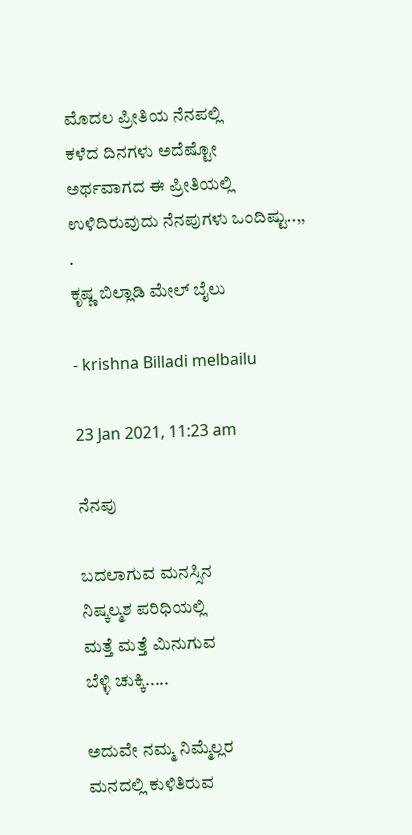ಮೊದಲ ಪ್ರೀತಿಯ ನೆನಪಲ್ಲಿ
ಕಳೆದ ದಿನಗಳು ಅದೆಷ್ಟೋ
ಅರ್ಥವಾಗದ ಈ ಪ್ರೀತಿಯಲ್ಲಿ
ಉಳಿದಿರುವುದು ನೆನಪುಗಳು ಒಂದಿಷ್ಟು..,,
.
ಕೃಷ್ಣ ಬಿಲ್ಲಾಡಿ ಮೇಲ್ ಬೈಲು

- krishna Billadi melbailu

23 Jan 2021, 11:23 am

ನೆನಪು

ಬದಲಾಗುವ ಮನಸ್ಸಿನ
ನಿಷ್ಕಲ್ಮಶ ಪರಿಧಿಯಲ್ಲಿ
ಮತ್ತೆ ಮತ್ತೆ ಮಿನುಗುವ
ಬೆಳ್ಳಿ ಚುಕ್ಕಿ.....

ಅದುವೇ ನಮ್ಮ ನಿಮ್ಮೆಲ್ಲರ
ಮನದಲ್ಲಿ ಕುಳಿತಿರುವ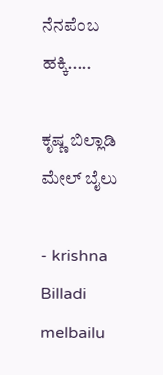ನೆನಪೆಂಬ ಹಕ್ಕಿ.....

ಕೃಷ್ಣ ಬಿಲ್ಲಾಡಿ ಮೇಲ್ ಬೈಲು

- krishna Billadi melbailu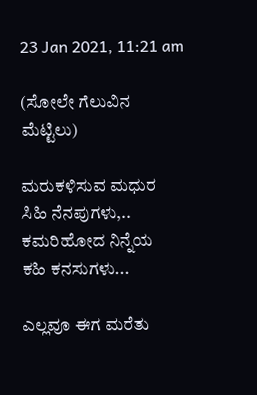23 Jan 2021, 11:21 am

(ಸೋಲೇ ಗೆಲುವಿನ ಮೆಟ್ಟಿಲು)

ಮರುಕಳಿಸುವ ಮಧುರ
ಸಿಹಿ ನೆನಪುಗಳು,..
ಕಮರಿಹೋದ ನಿನ್ನೆಯ
ಕಹಿ ಕನಸುಗಳು...

ಎಲ್ಲವೂ ಈಗ ಮರೆತು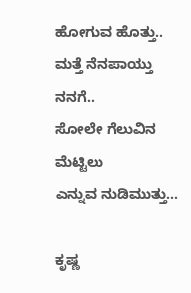ಹೋಗುವ ಹೊತ್ತು..
ಮತ್ತೆ ನೆನಪಾಯ್ತು ನನಗೆ..
ಸೋಲೇ ಗೆಲುವಿನ ಮೆಟ್ಟಿಲು
ಎನ್ನುವ ನುಡಿಮುತ್ತು...

ಕೃಷ್ಣ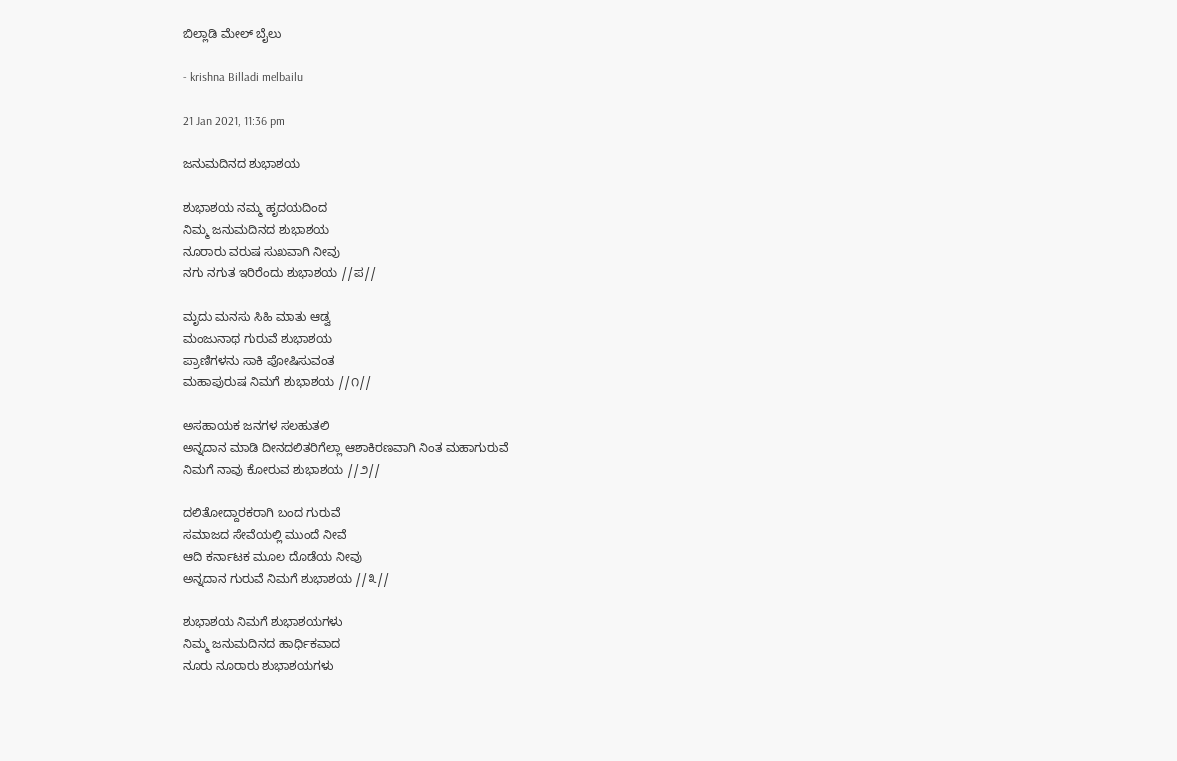ಬಿಲ್ಲಾಡಿ ಮೇಲ್ ಬೈಲು

- krishna Billadi melbailu

21 Jan 2021, 11:36 pm

ಜನುಮದಿನದ ಶುಭಾಶಯ

ಶುಭಾಶಯ ನಮ್ಮ ಹೃದಯದಿಂದ
ನಿಮ್ಮ ಜನುಮದಿನದ ಶುಭಾಶಯ
ನೂರಾರು ವರುಷ ಸುಖವಾಗಿ ನೀವು
ನಗು ನಗುತ ಇರಿರೆಂದು ಶುಭಾಶಯ //ಪ//

ಮೃದು ಮನಸು ಸಿಹಿ ಮಾತು ಆಡ್ವ
ಮಂಜುನಾಥ ಗುರುವೆ ಶುಭಾಶಯ
ಪ್ರಾಣಿಗಳನು ಸಾಕಿ ಪೋಷಿಸುವಂತ
ಮಹಾಪುರುಷ ನಿಮಗೆ ಶುಭಾಶಯ //೧//

ಅಸಹಾಯಕ ಜನಗಳ ಸಲಹುತಲಿ
ಅನ್ನದಾನ ಮಾಡಿ ದೀನದಲಿತರಿಗೆಲ್ಲಾ ಆಶಾಕಿರಣವಾಗಿ ನಿಂತ ಮಹಾಗುರುವೆ
ನಿಮಗೆ ನಾವು ಕೋರುವ ಶುಭಾಶಯ //೨//

ದಲಿತೋದ್ದಾರಕರಾಗಿ ಬಂದ ಗುರುವೆ
ಸಮಾಜದ ಸೇವೆಯಲ್ಲಿ ಮುಂದೆ ನೀವೆ
ಆದಿ ಕರ್ನಾಟಕ ಮೂಲ ದೊಡೆಯ ನೀವು
ಅನ್ನದಾನ ಗುರುವೆ ನಿಮಗೆ ಶುಭಾಶಯ //೩//

ಶುಭಾಶಯ ನಿಮಗೆ ಶುಭಾಶಯಗಳು
ನಿಮ್ಮ ಜನುಮದಿನದ ಹಾರ್ಧಿಕವಾದ
ನೂರು ನೂರಾರು ಶುಭಾಶಯಗಳು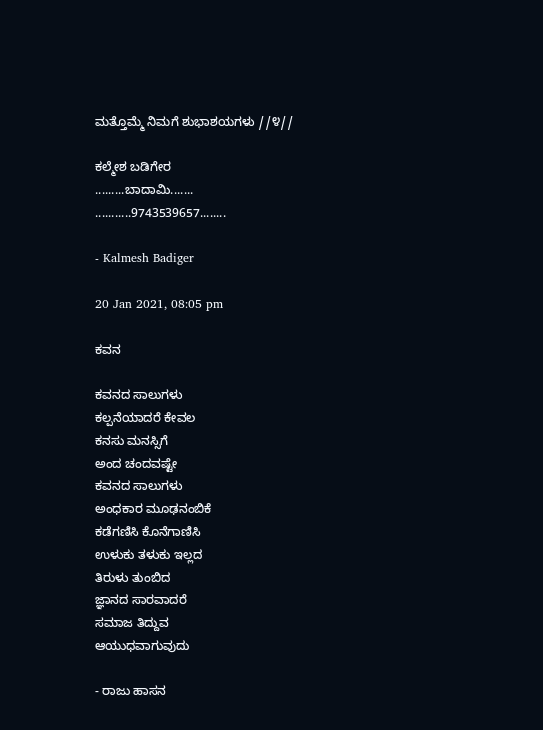ಮತ್ತೊಮ್ಮೆ ನಿಮಗೆ ಶುಭಾಶಯಗಳು //೪//

ಕಲ್ಮೇಶ ಬಡಿಗೇರ
.........ಬಾದಾಮಿ.......
...........9743539657........

- Kalmesh Badiger

20 Jan 2021, 08:05 pm

ಕವನ

ಕವನದ ಸಾಲುಗಳು
ಕಲ್ಪನೆಯಾದರೆ ಕೇವಲ
ಕನಸು ಮನಸ್ಸಿಗೆ
ಅಂದ ಚಂದವಷ್ಟೇ
ಕವನದ ಸಾಲುಗಳು
ಅಂಧಕಾರ ಮೂಢನಂಬಿಕೆ
ಕಡೆಗಣಿಸಿ ಕೊನೆಗಾಣಿಸಿ
ಉಳುಕು ತಳುಕು ಇಲ್ಲದ
ತಿರುಳು ತುಂಬಿದ
ಜ್ಞಾನದ ಸಾರವಾದರೆ
ಸಮಾಜ ತಿದ್ದುವ
ಆಯುಧವಾಗುವುದು

- ರಾಜು ಹಾಸನ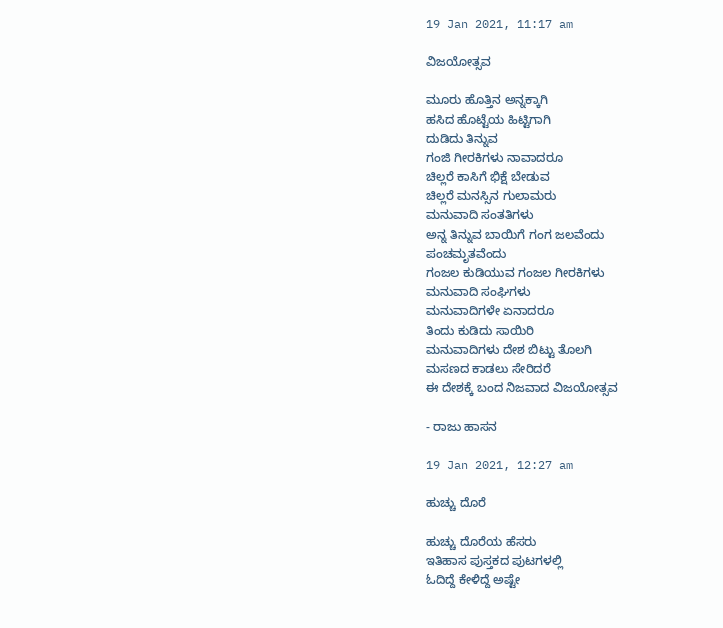19 Jan 2021, 11:17 am

ವಿಜಯೋತ್ಸವ

ಮೂರು ಹೊತ್ತಿನ ಅನ್ನಕ್ಕಾಗಿ
ಹಸಿದ ಹೊಟ್ಟೆಯ ಹಿಟ್ಟಿಗಾಗಿ
ದುಡಿದು ತಿನ್ನುವ
ಗಂಜಿ ಗೀರಕಿಗಳು ನಾವಾದರೂ
ಚಿಲ್ಲರೆ ಕಾಸಿಗೆ ಭಿಕ್ಷೆ ಬೇಡುವ
ಚಿಲ್ಲರೆ ಮನಸ್ಸಿನ ಗುಲಾಮರು
ಮನುವಾದಿ ಸಂತತಿಗಳು
ಅನ್ನ ತಿನ್ನುವ ಬಾಯಿಗೆ ಗಂಗ ಜಲವೆಂದು
ಪಂಚಮೃತವೆಂದು
ಗಂಜಲ ಕುಡಿಯುವ ಗಂಜಲ ಗೀರಕಿಗಳು
ಮನುವಾದಿ ಸಂಘಿಗಳು
ಮನುವಾದಿಗಳೇ ಏನಾದರೂ
ತಿಂದು ಕುಡಿದು ಸಾಯಿರಿ
ಮನುವಾದಿಗಳು ದೇಶ ಬಿಟ್ಟು ತೊಲಗಿ
ಮಸಣದ ಕಾಡಲು ಸೇರಿದರೆ
ಈ ದೇಶಕ್ಕೆ ಬಂದ ನಿಜವಾದ ವಿಜಯೋತ್ಸವ

- ರಾಜು ಹಾಸನ

19 Jan 2021, 12:27 am

ಹುಚ್ಚು ದೊರೆ

ಹುಚ್ಚು ದೊರೆಯ ಹೆಸರು
ಇತಿಹಾಸ ಪುಸ್ತಕದ ಪುಟಗಳಲ್ಲಿ
ಓದಿದ್ದೆ ಕೇಳಿದ್ದೆ ಅಷ್ಟೇ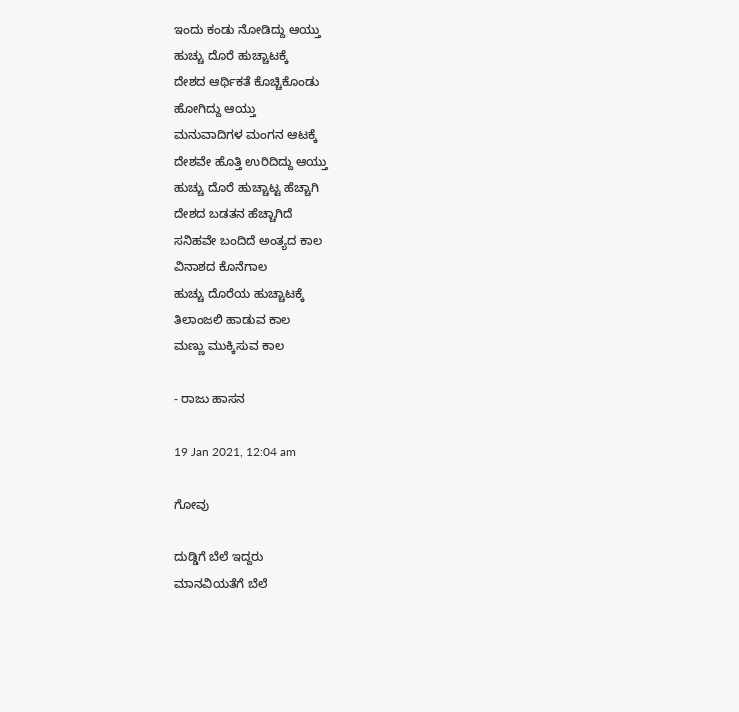ಇಂದು ಕಂಡು ನೋಡಿದ್ದು ಆಯ್ತು
ಹುಚ್ಚು ದೊರೆ ಹುಚ್ಚಾಟಕ್ಕೆ
ದೇಶದ ಆರ್ಥಿಕತೆ ಕೊಚ್ಚಿಕೊಂಡು
ಹೋಗಿದ್ದು ಆಯ್ತು
ಮನುವಾದಿಗಳ ಮಂಗನ ಆಟಕ್ಕೆ
ದೇಶವೇ ಹೊತ್ತಿ ಉರಿದಿದ್ದು ಆಯ್ತು
ಹುಚ್ಚು ದೊರೆ ಹುಚ್ಚಾಟ್ಟ ಹೆಚ್ಚಾಗಿ
ದೇಶದ ಬಡತನ ಹೆಚ್ಚಾಗಿದೆ
ಸನಿಹವೇ ಬಂದಿದೆ ಅಂತ್ಯದ ಕಾಲ
ವಿನಾಶದ ಕೊನೆಗಾಲ
ಹುಚ್ಚು ದೊರೆಯ ಹುಚ್ಚಾಟಕ್ಕೆ
ತಿಲಾಂಜಲಿ ಹಾಡುವ ಕಾಲ
ಮಣ್ಣು ಮುಕ್ಕಿಸುವ ಕಾಲ

- ರಾಜು ಹಾಸನ

19 Jan 2021, 12:04 am

ಗೋವು

ದುಡ್ಡಿಗೆ ಬೆಲೆ ಇದ್ದರು
ಮಾನವಿಯತೆಗೆ ಬೆಲೆ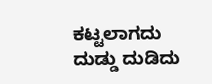ಕಟ್ಟಲಾಗದು
ದುಡ್ಡು ದುಡಿದು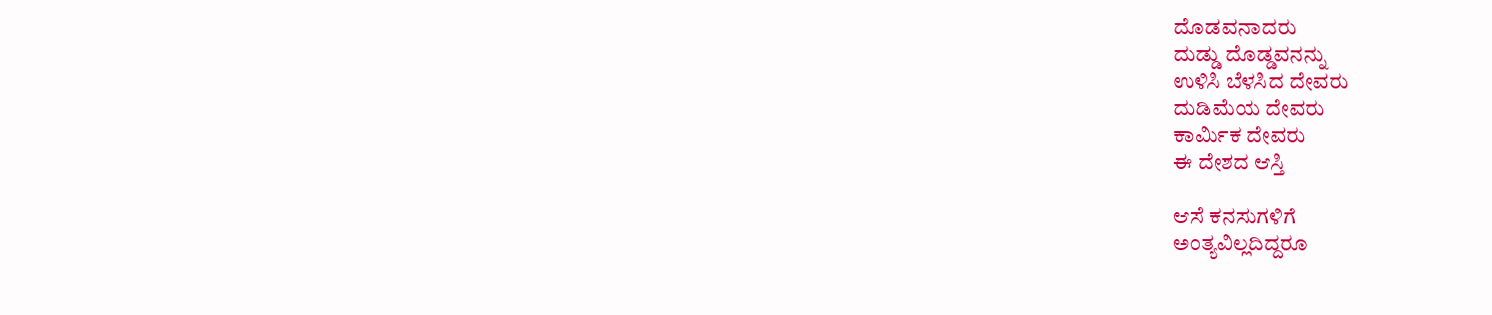ದೊಡವನಾದರು
ದುಡ್ಡು ದೊಡ್ಡವನನ್ನು
ಉಳಿಸಿ ಬೆಳಸಿದ ದೇವರು
ದುಡಿಮೆಯ ದೇವರು
ಕಾರ್ಮಿಕ ದೇವರು
ಈ ದೇಶದ ಆಸ್ತಿ

ಆಸೆ ಕನಸುಗಳಿಗೆ
ಅಂತ್ಯವಿಲ್ಲದಿದ್ದರೂ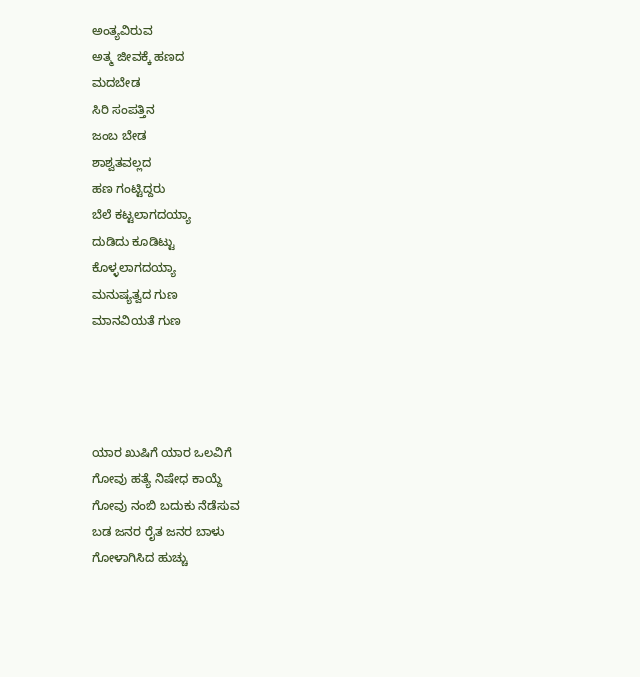ಅಂತ್ಯವಿರುವ
ಅತ್ಮ ಜೀವಕ್ಕೆ ಹಣದ
ಮದಬೇಡ
ಸಿರಿ ಸಂಪತ್ತಿನ
ಜಂಬ ಬೇಡ
ಶಾಶ್ವತವಲ್ಲದ
ಹಣ ಗಂಟ್ಟಿದ್ದರು
ಬೆಲೆ ಕಟ್ಟಲಾಗದಯ್ಯಾ
ದುಡಿದು ಕೂಡಿಟ್ಟು
ಕೊಳ್ಳಲಾಗದಯ್ಯಾ
ಮನುಷ್ಯತ್ವದ ಗುಣ
ಮಾನವಿಯತೆ ಗುಣ




ಯಾರ ಖುಷಿಗೆ ಯಾರ ಒಲವಿಗೆ
ಗೋವು ಹತ್ಯೆ ನಿಷೇಧ ಕಾಯ್ದೆ
ಗೋವು ನಂಬಿ ಬದುಕು ನೆಡೆಸುವ
ಬಡ ಜನರ ರೈತ ಜನರ ಬಾಳು
ಗೋಳಾಗಿಸಿದ ಹುಚ್ಚು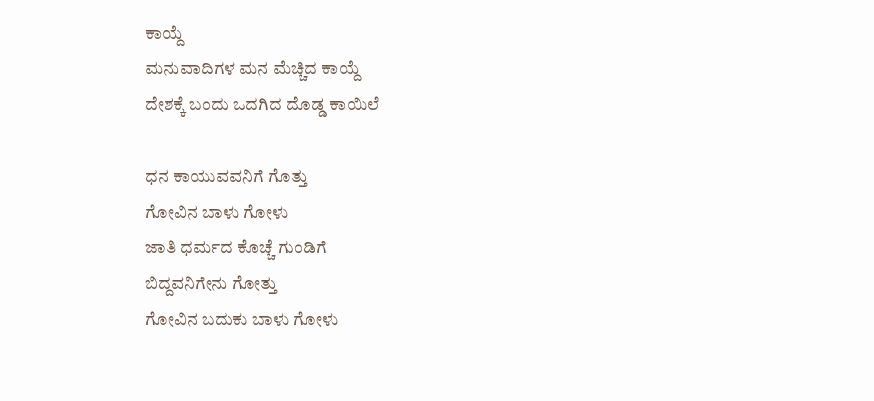ಕಾಯ್ದೆ
ಮನುವಾದಿಗಳ ಮನ ಮೆಚ್ಚಿದ ಕಾಯ್ದೆ
ದೇಶಕ್ಕೆ ಬಂದು ಒದಗಿದ ದೊಡ್ಡ ಕಾಯಿಲೆ

ಧನ ಕಾಯುವವನಿಗೆ ಗೊತ್ತು
ಗೋವಿನ ಬಾಳು ಗೋಳು
ಜಾತಿ ಧರ್ಮದ ಕೊಚ್ಚೆ ಗುಂಡಿಗೆ
ಬಿದ್ದವನಿಗೇನು ಗೋತ್ತು
ಗೋವಿನ ಬದುಕು ಬಾಳು ಗೋಳು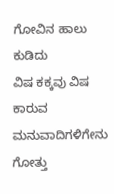ಗೋವಿನ ಹಾಲು ಕುಡಿದು
ವಿಷ ಕಕ್ಕವು ವಿಷ ಕಾರುವ
ಮನುವಾದಿಗಳಿಗೇನು ಗೋತ್ತು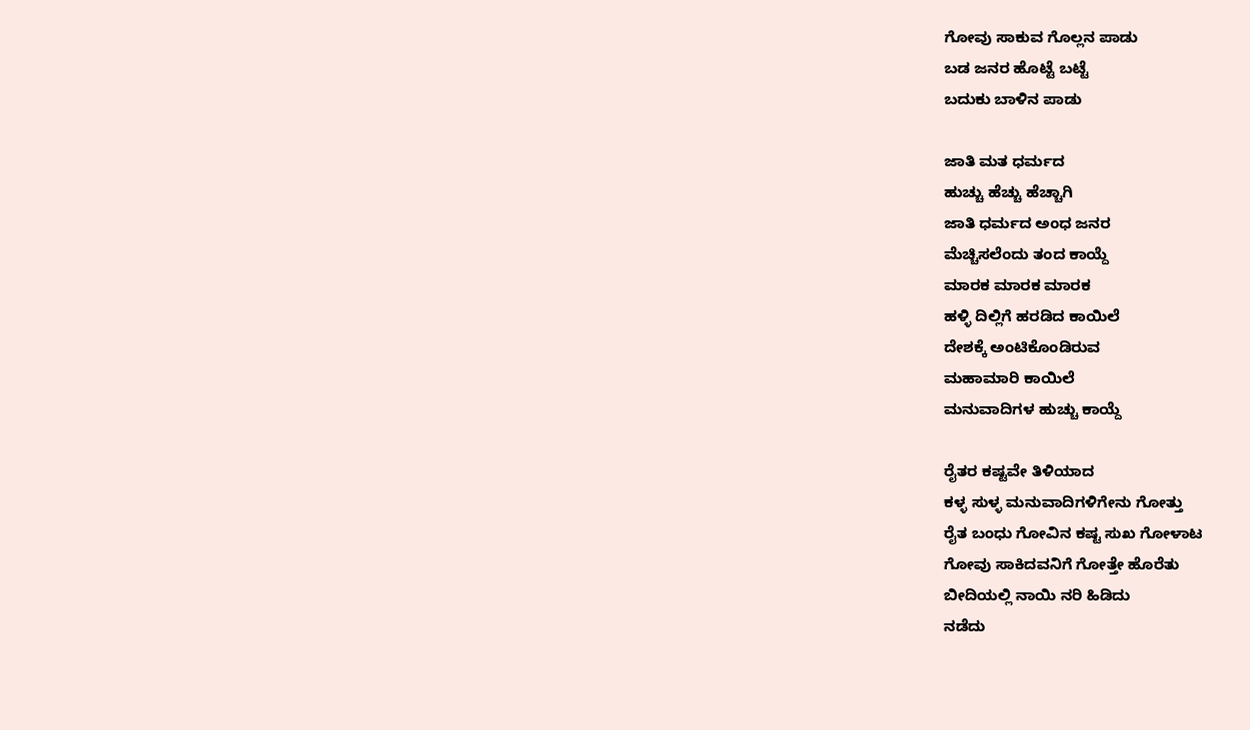ಗೋವು ಸಾಕುವ ಗೊಲ್ಲನ ಪಾಡು
ಬಡ ಜನರ ಹೊಟ್ಟೆ ಬಟ್ಟೆ
ಬದುಕು ಬಾಳಿನ ಪಾಡು

ಜಾತಿ ಮತ ಧರ್ಮದ
ಹುಚ್ಚು ಹೆಚ್ಚು ಹೆಚ್ಚಾಗಿ
ಜಾತಿ ಧರ್ಮದ ಅಂಧ ಜನರ
ಮೆಚ್ಚಿಸಲೆಂದು ತಂದ ಕಾಯ್ದೆ
ಮಾರಕ ಮಾರಕ ಮಾರಕ
ಹಳ್ಳಿ ದಿಲ್ಲಿಗೆ ಹರಡಿದ ಕಾಯಿಲೆ
ದೇಶಕ್ಕೆ ಅಂಟಿಕೊಂಡಿರುವ
ಮಹಾಮಾರಿ ಕಾಯಿಲೆ
ಮನುವಾದಿಗಳ ಹುಚ್ಚು ಕಾಯ್ದೆ

ರೈತರ ಕಷ್ಟವೇ ತಿಳಿಯಾದ
ಕಳ್ಳ ಸುಳ್ಳ ಮನುವಾದಿಗಳಿಗೇನು ಗೋತ್ತು
ರೈತ ಬಂಧು ಗೋವಿನ ಕಷ್ಟ ಸುಖ ಗೋಳಾಟ
ಗೋವು ಸಾಕಿದವನಿಗೆ ಗೋತ್ತೇ ಹೊರೆತು
ಬೀದಿಯಲ್ಲಿ ನಾಯಿ ನರಿ ಹಿಡಿದು
ನಡೆದು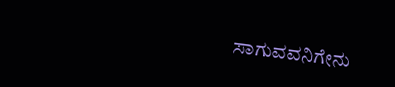ಸಾಗುವವನಿಗೇನು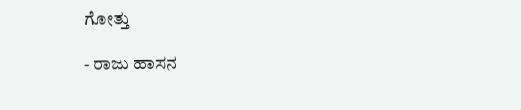ಗೋತ್ತು

- ರಾಜು ಹಾಸನ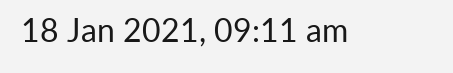18 Jan 2021, 09:11 am